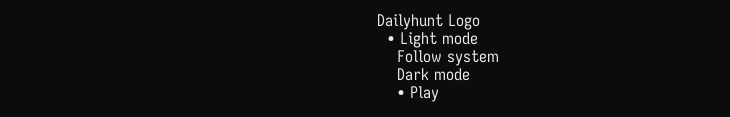Dailyhunt Logo
  • Light mode
    Follow system
    Dark mode
    • Play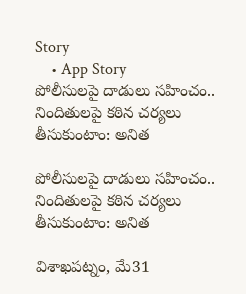Story
    • App Story
పోలీసులపై దాడులు సహించం.. నిందితులపై కఠిన చర్యలు తీసుకుంటాం: అనిత

పోలీసులపై దాడులు సహించం.. నిందితులపై కఠిన చర్యలు తీసుకుంటాం: అనిత

విశాఖపట్నం, మే31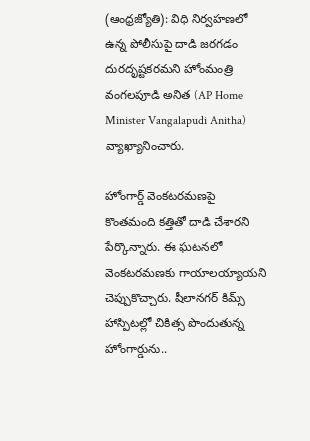(ఆంధ్రజ్యోతి): విధి నిర్వహణలో ఉన్న పోలీసుపై దాడి జరగడం దురదృష్టకరమని హోంమంత్రి వంగలపూడి అనిత (AP Home Minister Vangalapudi Anitha) వ్యాఖ్యానించారు.

హోంగార్డ్ వెంకటరమణపై కొంతమంది కత్తితో దాడి చేశారని పేర్కొన్నారు. ఈ ఘటనలో వెంకటరమణకు గాయాలయ్యాయని చెప్పుకొచ్చారు. షీలానగర్ కిమ్స్ హాస్పిటల్లో చికిత్స పొందుతున్న హోంగార్డును..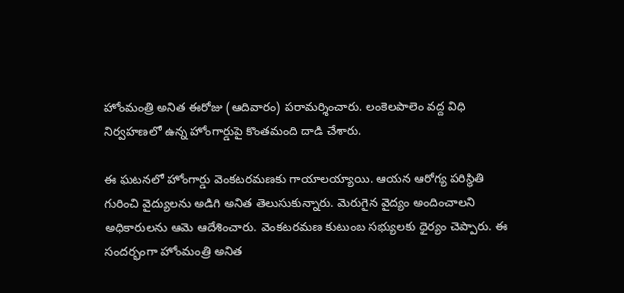హోంమంత్రి అనిత ఈరోజు (ఆదివారం) పరామర్శించారు. లంకెలపాలెం వద్ద విధి నిర్వహణలో ఉన్న హోంగార్డుపై కొంతమంది దాడి చేశారు.

ఈ ఘటనలో హోంగార్డు వెంకటరమణకు గాయాలయ్యాయి. ఆయన ఆరోగ్య పరిస్థితి గురించి వైద్యులను అడిగి అనిత తెలుసుకున్నారు. మెరుగైన వైద్యం అందించాలని అధికారులను ఆమె ఆదేశించారు. వెంకటరమణ కుటుంబ సభ్యులకు ధైర్యం చెప్పారు. ఈ సందర్భంగా హోంమంత్రి అనిత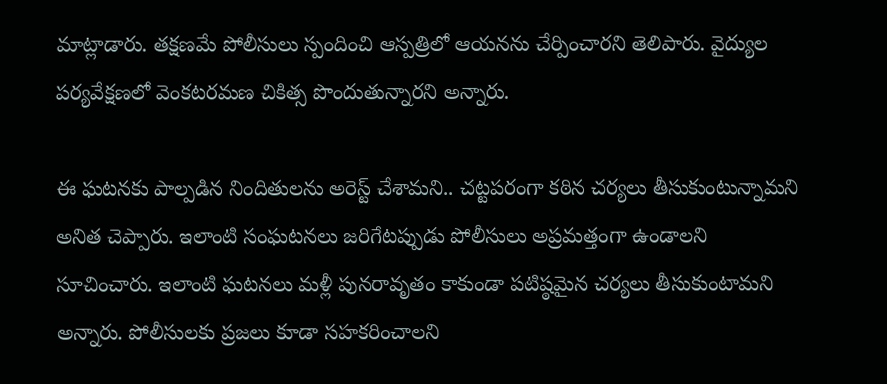మాట్లాడారు. తక్షణమే పోలీసులు స్పందించి ఆస్పత్రిలో ఆయనను చేర్పించారని తెలిపారు. వైద్యుల పర్యవేక్షణలో వెంకటరమణ చికిత్స పొందుతున్నారని అన్నారు.

ఈ ఘటనకు పాల్పడిన నిందితులను అరెస్ట్ చేశామని.. చట్టపరంగా కఠిన చర్యలు తీసుకుంటున్నామని అనిత చెప్పారు. ఇలాంటి సంఘటనలు జరిగేటప్పుడు పోలీసులు అప్రమత్తంగా ఉండాలని సూచించారు. ఇలాంటి ఘటనలు మళ్లీ పునరావృతం కాకుండా పటిష్ఠమైన చర్యలు తీసుకుంటామని అన్నారు. పోలీసులకు ప్రజలు కూడా సహకరించాలని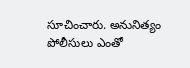సూచించారు. అనునిత్యం పోలీసులు ఎంతో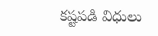కష్టపడి విధులు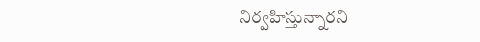నిర్వహిస్తున్నారని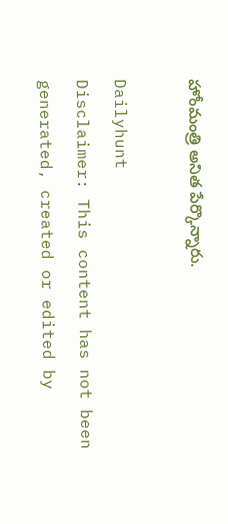హోంమంత్రి అనిత పేర్కొన్నారు.

Dailyhunt
Disclaimer: This content has not been generated, created or edited by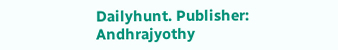Dailyhunt. Publisher: Andhrajyothy